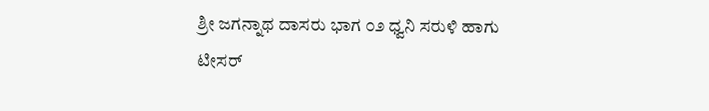ಶ್ರೀ ಜಗನ್ನಾಥ ದಾಸರು ಭಾಗ ೦೨ ಧ್ವನಿ ಸರುಳಿ ಹಾಗು ಟೀಸರ್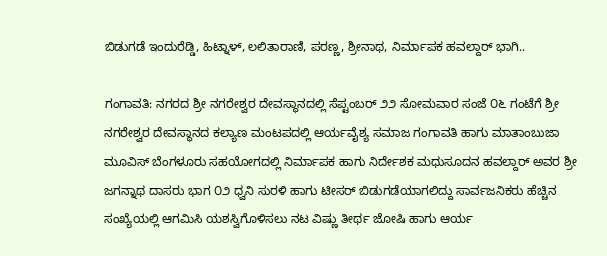ಬಿಡುಗಡೆ ಇಂದುರೆಡ್ಡಿ, ಹಿಟ್ನಾಳ್, ಲಲಿತಾರಾಣಿ, ಪರಣ್ಣ, ಶ್ರೀನಾಥ, ನಿರ್ಮಾಪಕ ಹವಲ್ದಾರ್ ಭಾಗಿ..

ಗಂಗಾವತಿ: ನಗರದ ಶ್ರೀ ನಗರೇಶ್ವರ ದೇವಸ್ಥಾನದಲ್ಲಿ ಸೆಪ್ಟಂಬರ್ ೨೨ ಸೋಮವಾರ ಸಂಜೆ ೦೬ ಗಂಟೆಗೆ ಶ್ರೀ ನಗರೇಶ್ವರ ದೇವಸ್ಥಾನದ ಕಲ್ಯಾಣ ಮಂಟಪದಲ್ಲಿ ಆರ್ಯವೈಶ್ಯ ಸಮಾಜ ಗಂಗಾವತಿ ಹಾಗು ಮಾತಾಂಬುಜಾ ಮೂವಿಸ್ ಬೆಂಗಳೂರು ಸಹಯೋಗದಲ್ಲಿ ನಿರ್ಮಾಪಕ ಹಾಗು ನಿರ್ದೇಶಕ ಮಧುಸೂದನ ಹವಲ್ದಾರ್ ಅವರ ಶ್ರೀ ಜಗನ್ನಾಥ ದಾಸರು ಭಾಗ ೦೨ ಧ್ವನಿ ಸುರಳಿ ಹಾಗು ಟೀಸರ್ ಬಿಡುಗಡೆಯಾಗಲಿದ್ದು ಸಾರ್ವಜನಿಕರು ಹೆಚ್ಚಿನ ಸಂಖ್ಯೆಯಲ್ಲಿ ಆಗಮಿಸಿ ಯಶಸ್ವಿಗೊಳಿಸಲು ನಟ ವಿಷ್ಣು ತೀರ್ಥ ಜೋಷಿ ಹಾಗು ಆರ್ಯ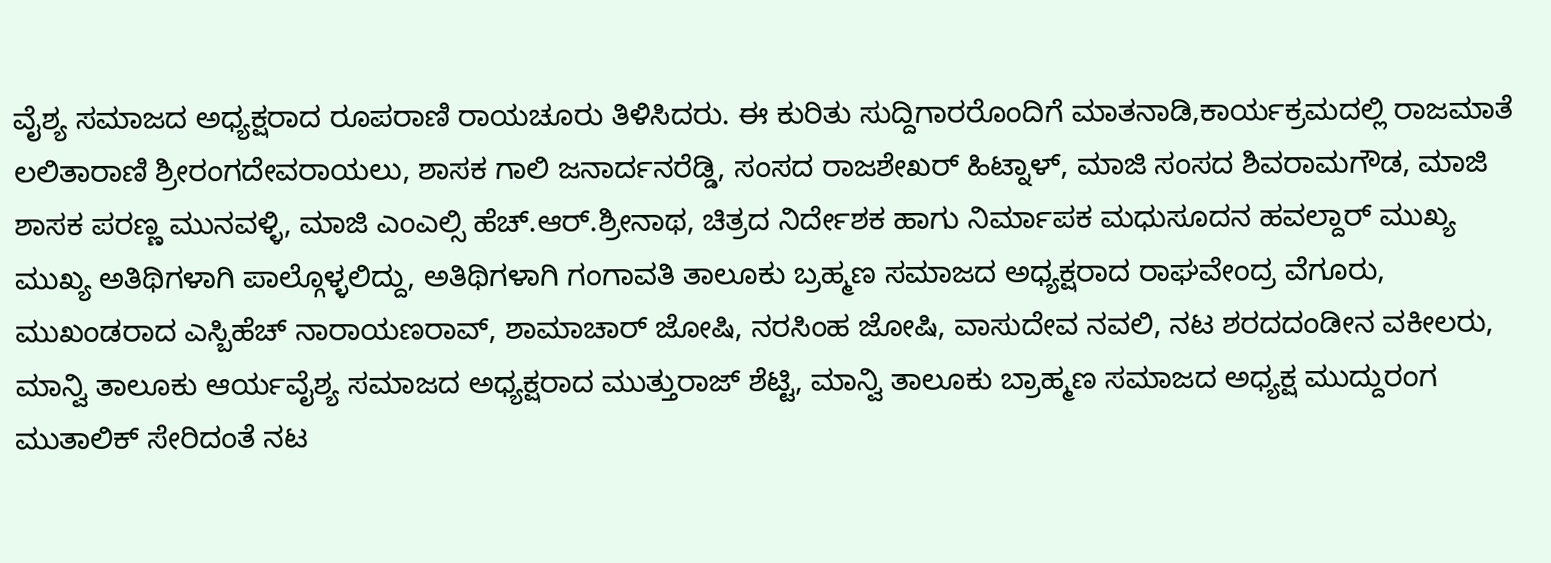ವೈಶ್ಯ ಸಮಾಜದ ಅಧ್ಯಕ್ಷರಾದ ರೂಪರಾಣಿ ರಾಯಚೂರು ತಿಳಿಸಿದರು. ಈ ಕುರಿತು ಸುದ್ದಿಗಾರರೊಂದಿಗೆ ಮಾತನಾಡಿ,ಕಾರ್ಯಕ್ರಮದಲ್ಲಿ ರಾಜಮಾತೆ ಲಲಿತಾರಾಣಿ ಶ್ರೀರಂಗದೇವರಾಯಲು, ಶಾಸಕ ಗಾಲಿ ಜನಾರ್ದನರೆಡ್ಡಿ, ಸಂಸದ ರಾಜಶೇಖರ್ ಹಿಟ್ನಾಳ್, ಮಾಜಿ ಸಂಸದ ಶಿವರಾಮಗೌಡ, ಮಾಜಿ ಶಾಸಕ ಪರಣ್ಣ ಮುನವಳ್ಳಿ, ಮಾಜಿ ಎಂಎಲ್ಸಿ ಹೆಚ್.ಆರ್.ಶ್ರೀನಾಥ, ಚಿತ್ರದ ನಿರ್ದೇಶಕ ಹಾಗು ನಿರ್ಮಾಪಕ ಮಧುಸೂದನ ಹವಲ್ದಾರ್ ಮುಖ್ಯ ಮುಖ್ಯ ಅತಿಥಿಗಳಾಗಿ ಪಾಲ್ಗೊಳ್ಳಲಿದ್ದು, ಅತಿಥಿಗಳಾಗಿ ಗಂಗಾವತಿ ತಾಲೂಕು ಬ್ರಹ್ಮಣ ಸಮಾಜದ ಅಧ್ಯಕ್ಷರಾದ ರಾಘವೇಂದ್ರ ವೆಗೂರು, ಮುಖಂಡರಾದ ಎಸ್ಬಿಹೆಚ್ ನಾರಾಯಣರಾವ್, ಶಾಮಾಚಾರ್ ಜೋಷಿ, ನರಸಿಂಹ ಜೋಷಿ, ವಾಸುದೇವ ನವಲಿ, ನಟ ಶರದದಂಡೀನ ವಕೀಲರು, ಮಾನ್ವಿ ತಾಲೂಕು ಆರ್ಯವೈಶ್ಯ ಸಮಾಜದ ಅಧ್ಯಕ್ಷರಾದ ಮುತ್ತುರಾಜ್ ಶೆಟ್ಟಿ, ಮಾನ್ವಿ ತಾಲೂಕು ಬ್ರಾಹ್ಮಣ ಸಮಾಜದ ಅಧ್ಯಕ್ಷ ಮುದ್ದುರಂಗ ಮುತಾಲಿಕ್ ಸೇರಿದಂತೆ ನಟ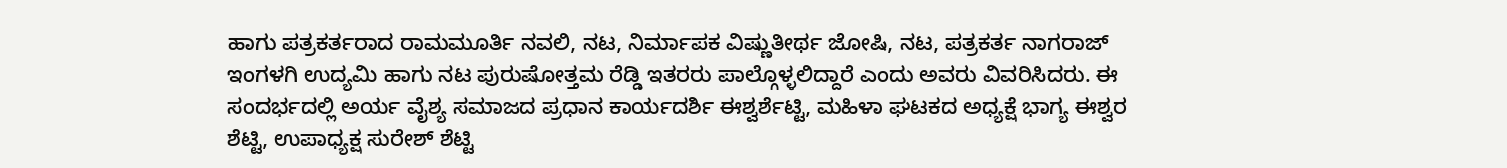ಹಾಗು ಪತ್ರಕರ್ತರಾದ ರಾಮಮೂರ್ತಿ ನವಲಿ, ನಟ, ನಿರ್ಮಾಪಕ ವಿಷ್ಣುತೀರ್ಥ ಜೋಷಿ, ನಟ, ಪತ್ರಕರ್ತ ನಾಗರಾಜ್ ಇಂಗಳಗಿ ಉದ್ಯಮಿ ಹಾಗು ನಟ ಪುರುಷೋತ್ತಮ ರೆಡ್ಡಿ ಇತರರು ಪಾಲ್ಗೊಳ್ಳಲಿದ್ದಾರೆ ಎಂದು ಅವರು ವಿವರಿಸಿದರು. ಈ ಸಂದರ್ಭದಲ್ಲಿ ಅರ್ಯ ವೈಶ್ಯ ಸಮಾಜದ ಪ್ರಧಾನ ಕಾರ್ಯದರ್ಶಿ ಈಶ್ವರ್ಶೆಟ್ಟಿ, ಮಹಿಳಾ ಘಟಕದ ಅಧ್ಯಕ್ಷೆ ಭಾಗ್ಯ ಈಶ್ವರ ಶೆಟ್ಟಿ, ಉಪಾಧ್ಯಕ್ಷ ಸುರೇಶ್ ಶೆಟ್ಟಿ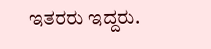ಇತರರು ಇದ್ದರು.